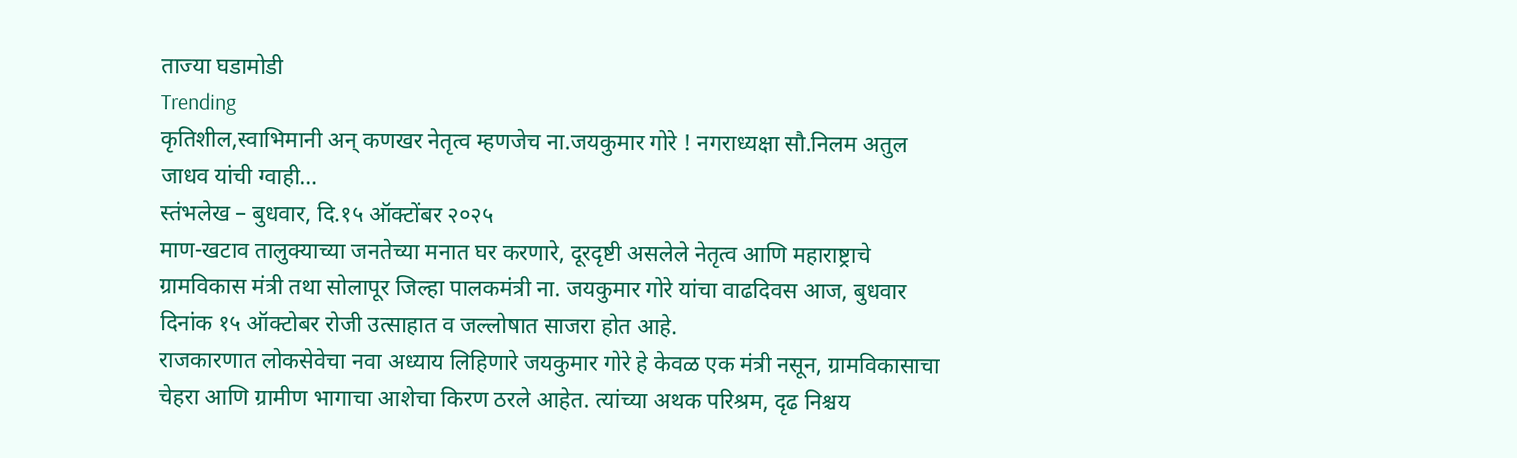ताज्या घडामोडी
Trending
कृतिशील,स्वाभिमानी अन् कणखर नेतृत्व म्हणजेच ना.जयकुमार गोरे ! नगराध्यक्षा सौ.निलम अतुल जाधव यांची ग्वाही…
स्तंभलेख – बुधवार, दि.१५ ऑक्टोंबर २०२५
माण-खटाव तालुक्याच्या जनतेच्या मनात घर करणारे, दूरदृष्टी असलेले नेतृत्व आणि महाराष्ट्राचे ग्रामविकास मंत्री तथा सोलापूर जिल्हा पालकमंत्री ना. जयकुमार गोरे यांचा वाढदिवस आज, बुधवार दिनांक १५ ऑक्टोबर रोजी उत्साहात व जल्लोषात साजरा होत आहे.
राजकारणात लोकसेवेचा नवा अध्याय लिहिणारे जयकुमार गोरे हे केवळ एक मंत्री नसून, ग्रामविकासाचा चेहरा आणि ग्रामीण भागाचा आशेचा किरण ठरले आहेत. त्यांच्या अथक परिश्रम, दृढ निश्चय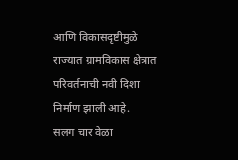आणि विकासदृष्टीमुळे राज्यात ग्रामविकास क्षेत्रात परिवर्तनाची नवी दिशा निर्माण झाली आहे.
सलग चार वेळा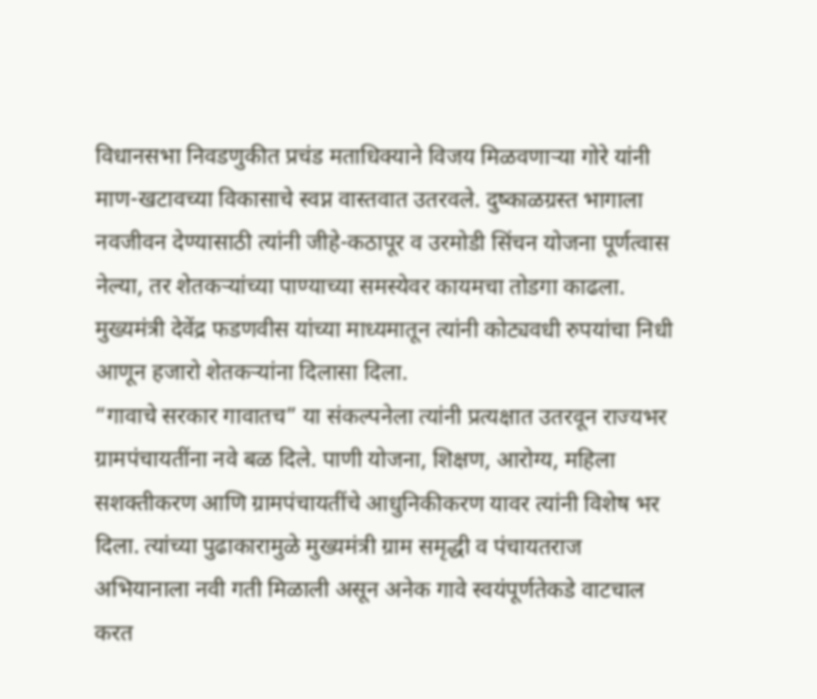विधानसभा निवडणुकीत प्रचंड मताधिक्याने विजय मिळवणाऱ्या गोरे यांनी माण-खटावच्या विकासाचे स्वप्न वास्तवात उतरवले. दुष्काळग्रस्त भागाला नवजीवन देण्यासाठी त्यांनी जीहे-कठापूर व उरमोडी सिंचन योजना पूर्णत्वास नेल्या, तर शेतकऱ्यांच्या पाण्याच्या समस्येवर कायमचा तोडगा काढला. मुख्यमंत्री देवेंद्र फडणवीस यांच्या माध्यमातून त्यांनी कोट्यवधी रुपयांचा निधी आणून हजारो शेतकऱ्यांना दिलासा दिला.
“गावाचे सरकार गावातच” या संकल्पनेला त्यांनी प्रत्यक्षात उतरवून राज्यभर ग्रामपंचायतींना नवे बळ दिले. पाणी योजना, शिक्षण, आरोग्य, महिला सशक्तीकरण आणि ग्रामपंचायतींचे आधुनिकीकरण यावर त्यांनी विशेष भर दिला. त्यांच्या पुढाकारामुळे मुख्यमंत्री ग्राम समृद्धी व पंचायतराज अभियानाला नवी गती मिळाली असून अनेक गावे स्वयंपूर्णतेकडे वाटचाल करत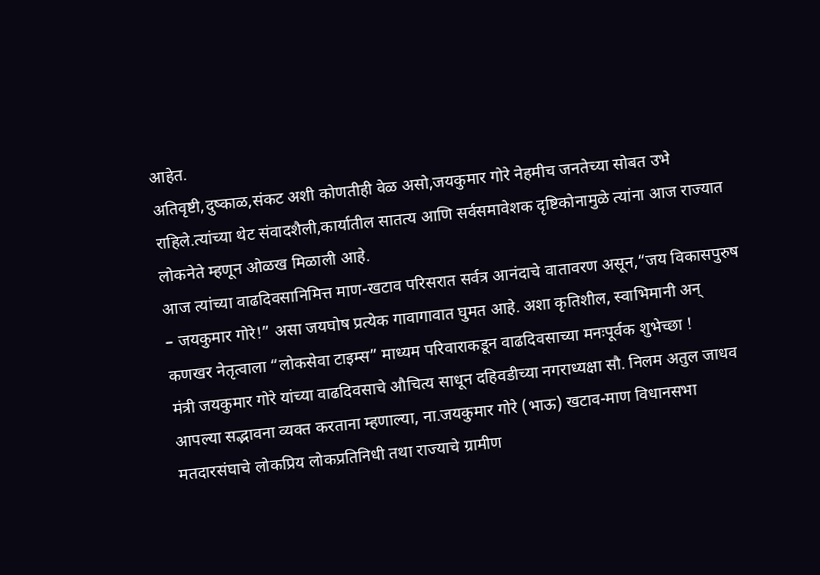आहेत.
अतिवृष्टी,दुष्काळ,संकट अशी कोणतीही वेळ असो,जयकुमार गोरे नेहमीच जनतेच्या सोबत उभे राहिले.त्यांच्या थेट संवादशैली,कार्यातील सातत्य आणि सर्वसमावेशक दृष्टिकोनामुळे त्यांना आज राज्यात लोकनेते म्हणून ओळख मिळाली आहे.
आज त्यांच्या वाढदिवसानिमित्त माण-खटाव परिसरात सर्वत्र आनंदाचे वातावरण असून,“जय विकासपुरुष – जयकुमार गोरे!” असा जयघोष प्रत्येक गावागावात घुमत आहे. अशा कृतिशील, स्वाभिमानी अन् कणखर नेतृत्वाला “लोकसेवा टाइम्स” माध्यम परिवाराकडून वाढदिवसाच्या मनःपूर्वक शुभेच्छा !
मंत्री जयकुमार गोरे यांच्या वाढदिवसाचे औचित्य साधून दहिवडीच्या नगराध्यक्षा सौ. निलम अतुल जाधव आपल्या सद्भावना व्यक्त करताना म्हणाल्या, ना.जयकुमार गोरे (भाऊ) खटाव-माण विधानसभा मतदारसंघाचे लोकप्रिय लोकप्रतिनिधी तथा राज्याचे ग्रामीण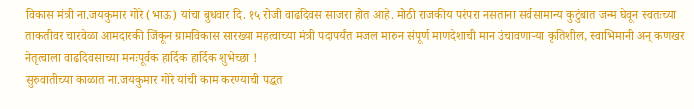विकास मंत्री ना.जयकुमार गोरे (भाऊ) यांचा बुधवार दि. १५ रोजी वाढदिवस साजरा होत आहे. मोठी राजकीय परंपरा नसताना सर्वसामान्य कुटुंबात जन्म घेवून स्वतःच्या ताकतीवर चारवेळा आमदारकी जिंकून ग्रामविकास सारख्या महत्वाच्या मंत्री पदापर्यंत मजल मारुन संपूर्ण माणदेशाची मान उंचावणाऱ्या कृतिशील, स्वाभिमानी अन् कणखर नेतृत्वाला वाढदिवसाच्या मनःपूर्वक हार्दिक हार्दिक शुभेच्छा !
सुरुवातीच्या काळात ना.जयकुमार गोरे यांची काम करण्याची पद्धत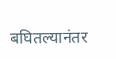बघितल्यानंतर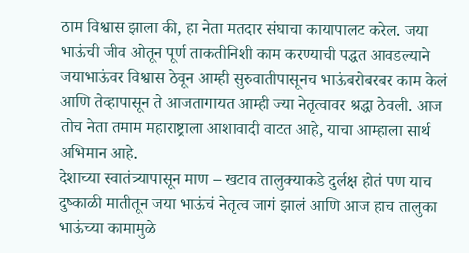ठाम विश्वास झाला की, हा नेता मतदार संघाचा कायापालट करेल. जया भाऊंची जीव ओतून पूर्ण ताकतीनिशी काम करण्याची पद्धत आवडल्याने जयाभाऊंवर विश्वास ठेवून आम्ही सुरुवातीपासूनच भाऊंबरोबरबर काम केलं आणि तेव्हापासून ते आजतागायत आम्ही ज्या नेतृत्वावर श्रद्धा ठेवली. आज तोच नेता तमाम महाराष्ट्राला आशावादी वाटत आहे, याचा आम्हाला सार्थ अभिमान आहे.
देशाच्या स्वातंत्र्यापासून माण – खटाव तालुक्याकडे दुर्लक्ष होतं पण याच दुष्काळी मातीतून जया भाऊंचं नेतृत्व जागं झालं आणि आज हाच तालुका भाऊंच्या कामामुळे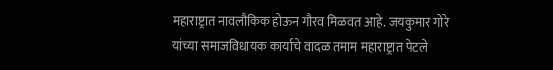महाराष्ट्रात नावलौकिक होऊन गौरव मिळवत आहे. जयकुमार गोरे यांच्या समाजविधायक कार्याचे वादळ तमाम महाराष्ट्रात पेटले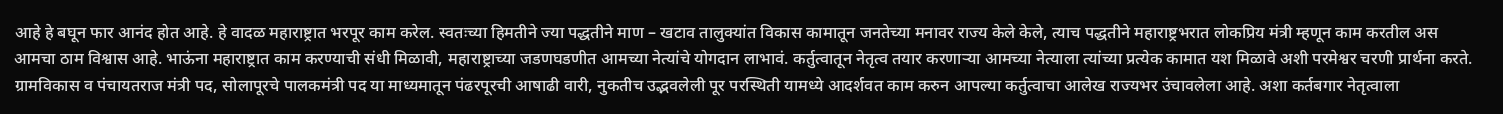आहे हे बघून फार आनंद होत आहे. हे वादळ महाराष्ट्रात भरपूर काम करेल. स्वतःच्या हिमतीने ज्या पद्धतीने माण – खटाव तालुक्यांत विकास कामातून जनतेच्या मनावर राज्य केले केले, त्याच पद्धतीने महाराष्ट्रभरात लोकप्रिय मंत्री म्हणून काम करतील अस आमचा ठाम विश्वास आहे. भाऊंना महाराष्ट्रात काम करण्याची संधी मिळावी, महाराष्ट्राच्या जडणघडणीत आमच्या नेत्यांचे योगदान लाभावं. कर्तुत्वातून नेतृत्व तयार करणाऱ्या आमच्या नेत्याला त्यांच्या प्रत्येक कामात यश मिळावे अशी परमेश्वर चरणी प्रार्थना करते.
ग्रामविकास व पंचायतराज मंत्री पद, सोलापूरचे पालकमंत्री पद या माध्यमातून पंढरपूरची आषाढी वारी, नुकतीच उद्भवलेली पूर परस्थिती यामध्ये आदर्शवत काम करुन आपल्या कर्तुत्वाचा आलेख राज्यभर उंचावलेला आहे. अशा कर्तबगार नेतृत्वाला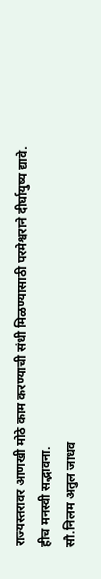राज्यस्तरावर आणखी मोठे काम करण्याची संधी मिळण्यासाठी परमेश्वराने दीर्घायुष्य द्यावे.
हीच मनस्वी सद्भावना.
सौ.निलम अतुल जाधव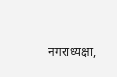नगराध्यक्षा,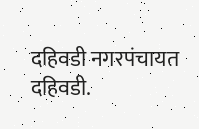दहिवडी नगरपंचायत दहिवडी.